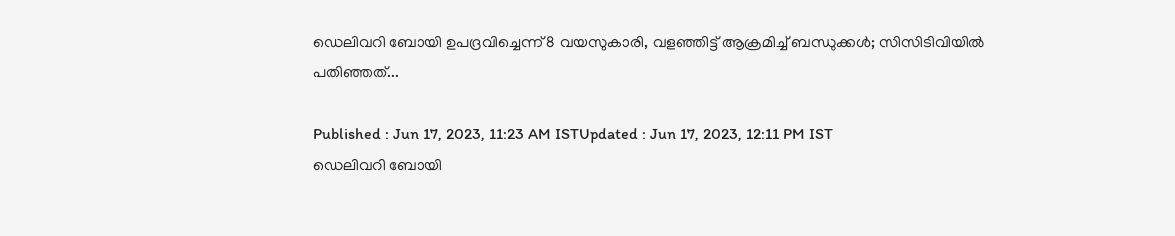ഡെലിവറി ബോയി ഉപദ്രവിച്ചെന്ന് 8 വയസുകാരി, വളഞ്ഞിട്ട് ആക്രമിച്ച് ബന്ധുക്കള്‍; സിസിടിവിയില്‍ പതിഞ്ഞത്...

Published : Jun 17, 2023, 11:23 AM ISTUpdated : Jun 17, 2023, 12:11 PM IST
ഡെലിവറി ബോയി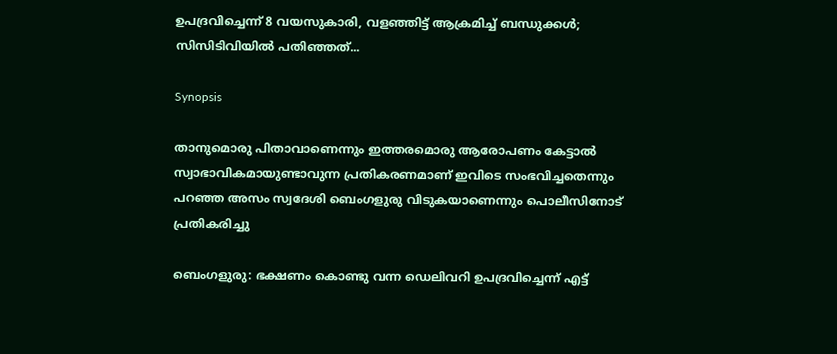ഉപദ്രവിച്ചെന്ന് 8 വയസുകാരി, വളഞ്ഞിട്ട് ആക്രമിച്ച് ബന്ധുക്കള്‍; സിസിടിവിയില്‍ പതിഞ്ഞത്...

Synopsis

താനുമൊരു പിതാവാണെന്നും ഇത്തരമൊരു ആരോപണം കേട്ടാല്‍ സ്വാഭാവികമായുണ്ടാവുന്ന പ്രതികരണമാണ് ഇവിടെ സംഭവിച്ചതെന്നും പറഞ്ഞ അസം സ്വദേശി ബെംഗളുരു വിടുകയാണെന്നും പൊലീസിനോട് പ്രതികരിച്ചു

ബെംഗളുരു: ഭക്ഷണം കൊണ്ടു വന്ന ഡെലിവറി ഉപദ്രവിച്ചെന്ന് എട്ട്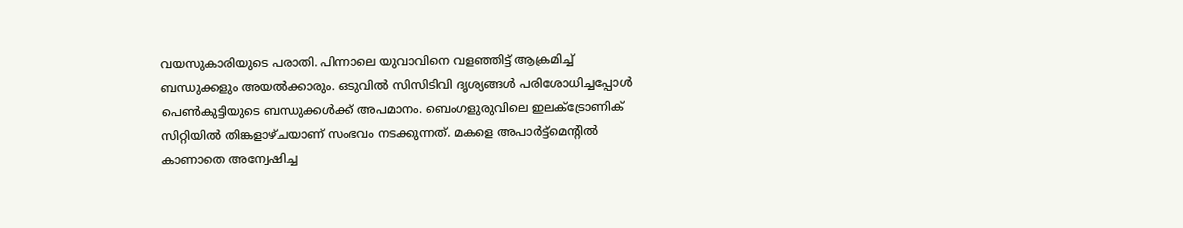വയസുകാരിയുടെ പരാതി. പിന്നാലെ യുവാവിനെ വളഞ്ഞിട്ട് ആക്രമിച്ച് ബന്ധുക്കളും അയല്‍ക്കാരും. ഒടുവില്‍ സിസിടിവി ദൃശ്യങ്ങള്‍ പരിശോധിച്ചപ്പോള്‍ പെണ്‍കുട്ടിയുടെ ബന്ധുക്കള്‍ക്ക് അപമാനം. ബെംഗളുരുവിലെ ഇലക്ട്രോണിക് സിറ്റിയില്‍ തിങ്കളാഴ്ചയാണ് സംഭവം നടക്കുന്നത്. മകളെ അപാര്‍ട്ട്മെന്‍റില്‍ കാണാതെ അന്വേഷിച്ച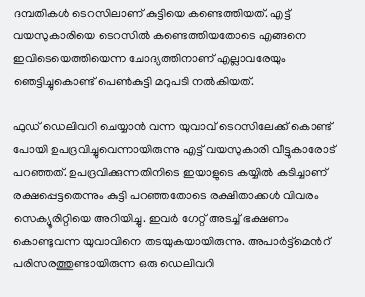ദമ്പതികള്‍ ടെറസിലാണ് കുട്ടിയെ കണ്ടെത്തിയത്. എട്ട് വയസുകാരിയെ ടെറസില്‍ കണ്ടെത്തിയതോടെ എങ്ങനെ ഇവിടെയെത്തിയെന്ന ചോദ്യത്തിനാണ് എല്ലാവരേയും ഞെട്ടിച്ചുകൊണ്ട് പെണ്‍കുട്ടി മറുപടി നല്‍കിയത്.

ഫുഡ് ഡെലിവറി ചെയ്യാന്‍ വന്ന യുവാവ് ടെറസിലേക്ക് കൊണ്ട് പോയി ഉപദ്രവിച്ചുവെന്നായിരുന്നു എട്ട് വയസുകാരി വീട്ടുകാരോട് പറഞ്ഞത്. ഉപദ്രവിക്കുന്നതിനിടെ ഇയാളുടെ കയ്യില്‍ കടിച്ചാണ് രക്ഷപ്പെട്ടതെന്നും കുട്ടി പറഞ്ഞതോടെ രക്ഷിതാക്കള്‍ വിവരം സെക്യൂരിറ്റിയെ അറിയിച്ചു. ഇവര്‍ ഗേറ്റ് അടച്ച് ഭക്ഷണം കൊണ്ടുവന്ന യുവാവിനെ തടയുകയായിരുന്നു. അപാര്‍ട്ട്മെന്‍റ് പരിസരത്തുണ്ടായിരുന്ന ഒരു ഡെലിവറി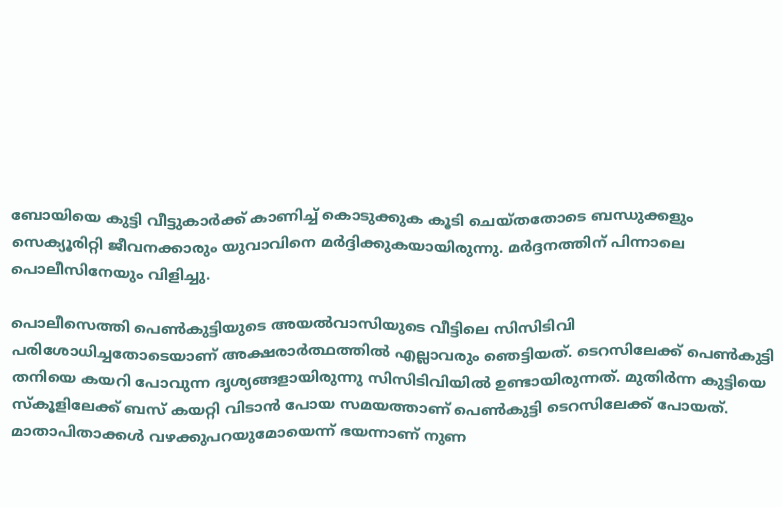ബോയിയെ കുട്ടി വീട്ടുകാര്‍ക്ക് കാണിച്ച് കൊടുക്കുക കൂടി ചെയ്തതോടെ ബന്ധുക്കളും സെക്യൂരിറ്റി ജീവനക്കാരും യുവാവിനെ മര്‍ദ്ദിക്കുകയായിരുന്നു. മര്‍ദ്ദനത്തിന് പിന്നാലെ പൊലീസിനേയും വിളിച്ചു.

പൊലീസെത്തി പെണ്‍കുട്ടിയുടെ അയല്‍വാസിയുടെ വീട്ടിലെ സിസിടിവി പരിശോധിച്ചതോടെയാണ് അക്ഷരാര്‍ത്ഥത്തില്‍ എല്ലാവരും ഞെട്ടിയത്. ടെറസിലേക്ക് പെണ്‍കുട്ടി തനിയെ കയറി പോവുന്ന ദൃശ്യങ്ങളായിരുന്നു സിസിടിവിയില്‍ ഉണ്ടായിരുന്നത്. മുതിര്‍ന്ന കുട്ടിയെ സ്കൂളിലേക്ക് ബസ് കയറ്റി വിടാന്‍ പോയ സമയത്താണ് പെണ്‍കുട്ടി ടെറസിലേക്ക് പോയത്. മാതാപിതാക്കള്‍ വഴക്കുപറയുമോയെന്ന് ഭയന്നാണ് നുണ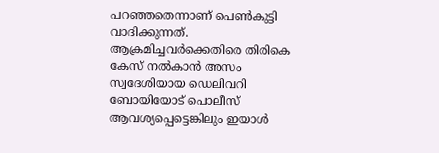പറഞ്ഞതെന്നാണ് പെണ്‍കുട്ടി വാദിക്കുന്നത്. ആക്രമിച്ചവര്‍ക്കെതിരെ തിരികെ കേസ് നല്‍കാന്‍ അസം സ്വദേശിയായ ഡെലിവറി ബോയിയോട് പൊലീസ് ആവശ്യപ്പെട്ടെങ്കിലും ഇയാള്‍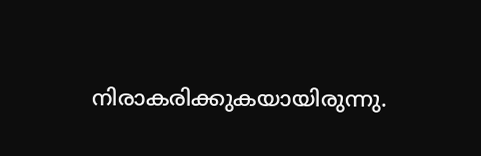നിരാകരിക്കുകയായിരുന്നു.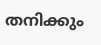തനിക്കും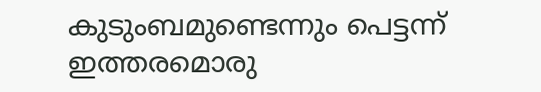കുടുംബമുണ്ടെന്നും പെട്ടന്ന് ഇത്തരമൊരു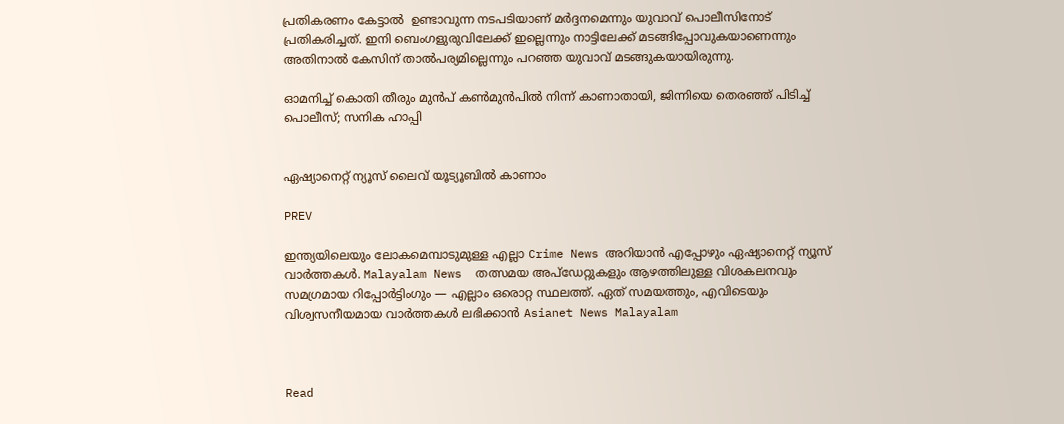പ്രതികരണം കേട്ടാല്‍  ഉണ്ടാവുന്ന നടപടിയാണ് മര്‍ദ്ദനമെന്നും യുവാവ് പൊലീസിനോട് പ്രതികരിച്ചത്. ഇനി ബെംഗളുരുവിലേക്ക് ഇല്ലെന്നും നാട്ടിലേക്ക് മടങ്ങിപ്പോവുകയാണെന്നും അതിനാല്‍ കേസിന് താല്‍പര്യമില്ലെന്നും പറഞ്ഞ യുവാവ് മടങ്ങുകയായിരുന്നു.

ഓമനിച്ച് കൊതി തീരും മുന്‍പ് കണ്‍മുന്‍പില്‍ നിന്ന് കാണാതായി, ജിന്നിയെ തെരഞ്ഞ് പിടിച്ച് പൊലീസ്; സനിക ഹാപ്പി


ഏഷ്യാനെറ്റ് ന്യൂസ് ലൈവ് യൂട്യൂബിൽ കാണാം

PREV

ഇന്ത്യയിലെയും ലോകമെമ്പാടുമുള്ള എല്ലാ Crime News അറിയാൻ എപ്പോഴും ഏഷ്യാനെറ്റ് ന്യൂസ് വാർത്തകൾ. Malayalam News  തത്സമയ അപ്‌ഡേറ്റുകളും ആഴത്തിലുള്ള വിശകലനവും സമഗ്രമായ റിപ്പോർട്ടിംഗും — എല്ലാം ഒരൊറ്റ സ്ഥലത്ത്. ഏത് സമയത്തും, എവിടെയും വിശ്വസനീയമായ വാർത്തകൾ ലഭിക്കാൻ Asianet News Malayalam



Read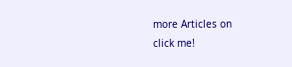more Articles on
click me!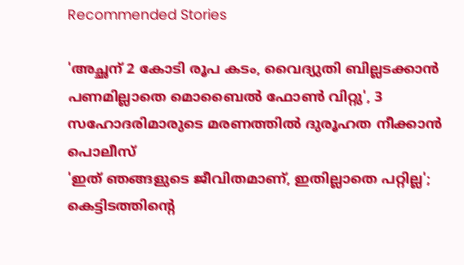Recommended Stories

'അച്ഛന് 2 കോടി രൂപ കടം, വൈദ്യുതി ബില്ലടക്കാൻ പണമില്ലാതെ മൊബൈൽ ഫോൺ വിറ്റു', 3 സഹോദരിമാരുടെ മരണത്തിൽ ദുരൂഹത നീക്കാൻ പൊലീസ്
'ഇത് ഞങ്ങളുടെ ജീവിതമാണ്, ഇതില്ലാതെ പറ്റില്ല'; കെട്ടിടത്തിന്റെ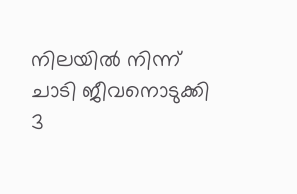നിലയിൽ നിന്ന് ചാടി ജീവനൊടുക്കി 3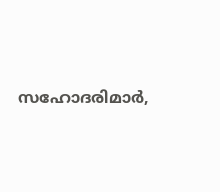സഹോദരിമാർ,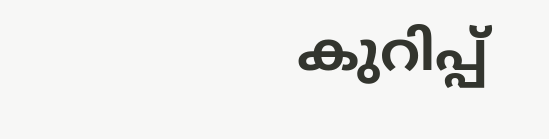കുറിപ്പ്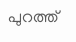പുറത്ത്